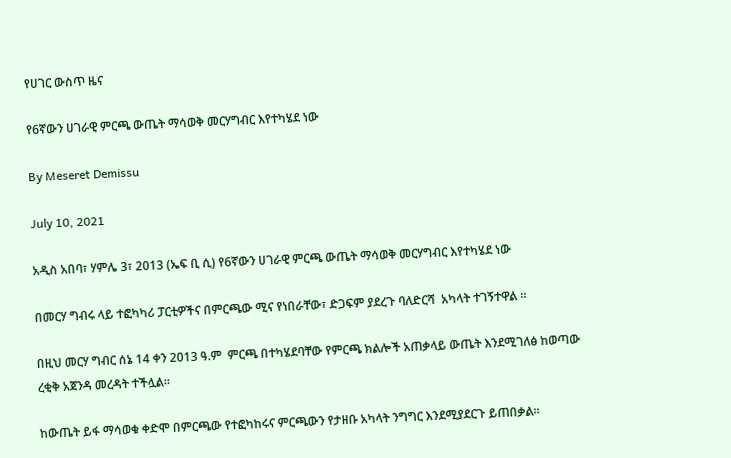የሀገር ውስጥ ዜና

የ6ኛውን ሀገራዊ ምርጫ ውጤት ማሳወቅ መርሃግብር እየተካሄደ ነው

By Meseret Demissu

July 10, 2021

አዲስ አበባ፣ ሃምሌ 3፣ 2013 (ኤፍ ቢ ሲ) የ6ኛውን ሀገራዊ ምርጫ ውጤት ማሳወቅ መርሃግብር እየተካሄደ ነው

በመርሃ ግብሩ ላይ ተፎካካሪ ፓርቲዎችና በምርጫው ሚና የነበራቸው፣ ድጋፍም ያደረጉ ባለድርሻ  አካላት ተገኝተዋል ።

በዚህ መርሃ ግብር ሰኔ 14 ቀን 2013 ዓ.ም  ምርጫ በተካሄደባቸው የምርጫ ክልሎች አጠቃላይ ውጤት እንደሚገለፅ ከወጣው ረቂቅ አጀንዳ መረዳት ተችሏል።

ከውጤት ይፋ ማሳወቁ ቀድሞ በምርጫው የተፎካከሩና ምርጫውን የታዘቡ አካላት ንግግር እንደሚያደርጉ ይጠበቃል።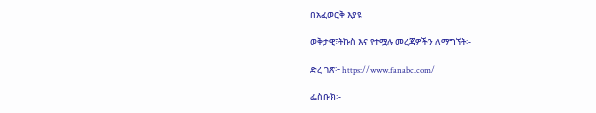በአፈወርቅ እያዩ

ወቅታዊ፣ትኩስ እና የተሟሉ መረጃዎችን ለማግኘት፡-

ድረ ገጽ፦ https://www.fanabc.com/

ፌስቡክ፡-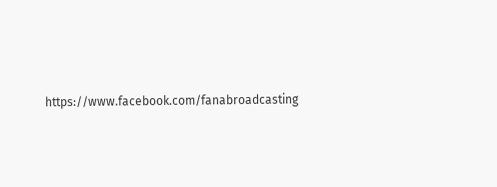https://www.facebook.com/fanabroadcasting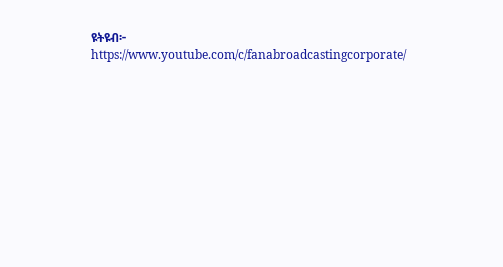ዩትዩብ፦ https://www.youtube.com/c/fanabroadcastingcorporate/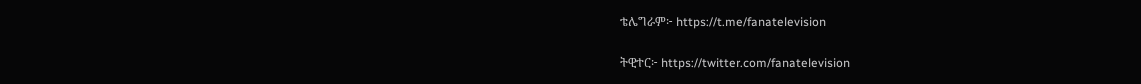ቴሌግራም፦ https://t.me/fanatelevision

ትዊተር፦ https://twitter.com/fanatelevision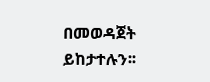በመወዳጀት ይከታተሉን፡፡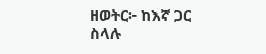ዘወትር፦ ከእኛ ጋር ስላሉ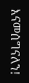እናመሰግናለን!